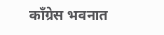काँग्रेस भवनात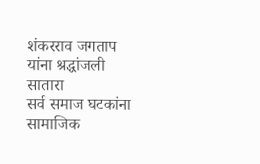शंकरराव जगताप यांना श्रद्धांजली
सातारा
सर्व समाज घटकांना सामाजिक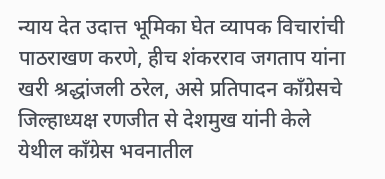न्याय देत उदात्त भूमिका घेत व्यापक विचारांची पाठराखण करणे, हीच शंकरराव जगताप यांना खरी श्रद्धांजली ठरेल, असे प्रतिपादन काँग्रेसचे जिल्हाध्यक्ष रणजीत से देशमुख यांनी केले
येथील काँग्रेस भवनातील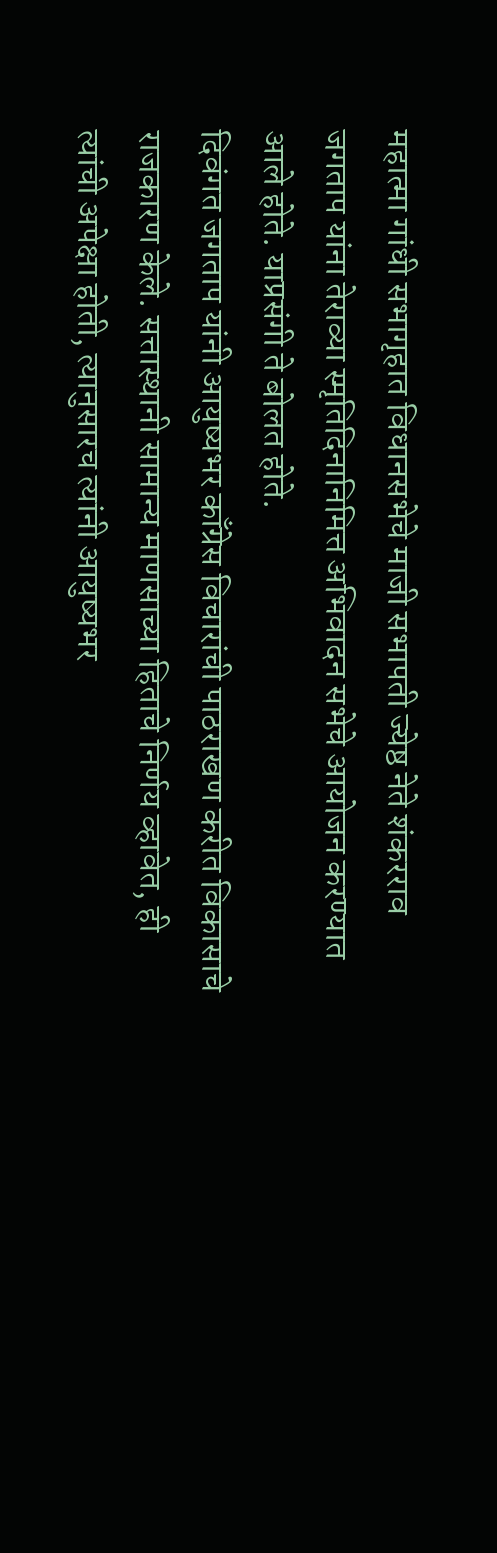महात्मा गांधी सभागृहात विधानसभेचे माजी सभापती ज्येष्ठ नेते शंकरराव जगताप यांना तेराव्या स्मृतिदिनानिमित्त अभिवादन सभेचे आयोजन करण्यात आले होते. याप्रसंगी ते बोलत होते.
दिवंगत जगताप यांनी आयुष्यभर काँग्रेस विचारांची पाठराखण करीत विकासाचे राजकारण केले. सत्तास्थानी सामान्य माणसाच्या हिताचे निर्णय व्हावेत, ही त्यांची अपेक्षा होती, त्यानुसारच त्यांनी आयुष्यभर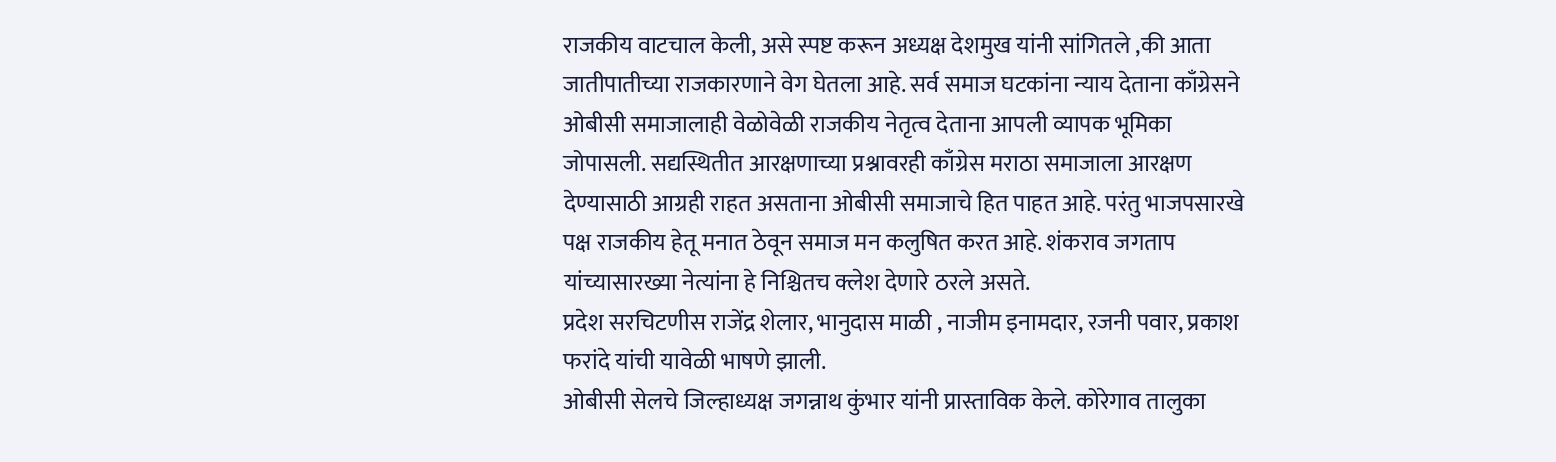राजकीय वाटचाल केली, असे स्पष्ट करून अध्यक्ष देशमुख यांनी सांगितले ,की आता जातीपातीच्या राजकारणाने वेग घेतला आहे. सर्व समाज घटकांना न्याय देताना काँग्रेसने ओबीसी समाजालाही वेळोवेळी राजकीय नेतृत्व देताना आपली व्यापक भूमिका जोपासली. सद्यस्थितीत आरक्षणाच्या प्रश्नावरही काँग्रेस मराठा समाजाला आरक्षण देण्यासाठी आग्रही राहत असताना ओबीसी समाजाचे हित पाहत आहे. परंतु भाजपसारखे पक्ष राजकीय हेतू मनात ठेवून समाज मन कलुषित करत आहे. शंकराव जगताप यांच्यासारख्या नेत्यांना हे निश्चितच क्लेश देणारे ठरले असते.
प्रदेश सरचिटणीस राजेंद्र शेलार, भानुदास माळी , नाजीम इनामदार, रजनी पवार, प्रकाश फरांदे यांची यावेळी भाषणे झाली.
ओबीसी सेलचे जिल्हाध्यक्ष जगन्नाथ कुंभार यांनी प्रास्ताविक केले. कोरेगाव तालुका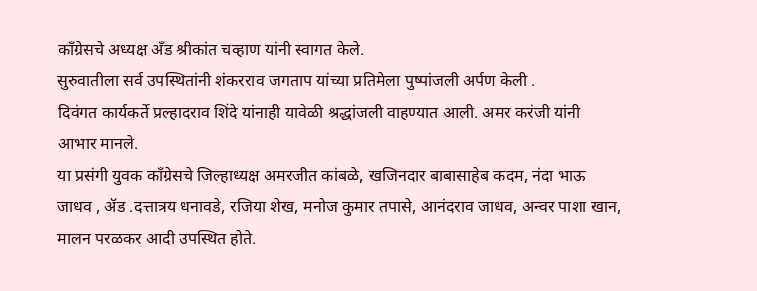काँग्रेसचे अध्यक्ष अँड श्रीकांत चव्हाण यांनी स्वागत केले.
सुरुवातीला सर्व उपस्थितांनी शंकरराव जगताप यांच्या प्रतिमेला पुष्पांजली अर्पण केली .
दिवंगत कार्यकर्ते प्रल्हादराव शिंदे यांनाही यावेळी श्रद्धांजली वाहण्यात आली. अमर करंजी यांनी आभार मानले.
या प्रसंगी युवक काँग्रेसचे जिल्हाध्यक्ष अमरजीत कांबळे, खजिनदार बाबासाहेब कदम, नंदा भाऊ जाधव , ॲड .दत्तात्रय धनावडे, रजिया शेख, मनोज कुमार तपासे, आनंदराव जाधव, अन्वर पाशा खान, मालन परळकर आदी उपस्थित होते.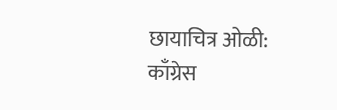छायाचित्र ओळी:
काँग्रेस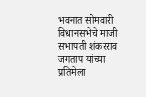भवनात सोमवारी विधानसभेचे माजी सभापती शंकरराव जगताप यांच्या प्रतिमेला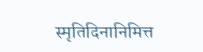स्मृतिदिनानिमित्त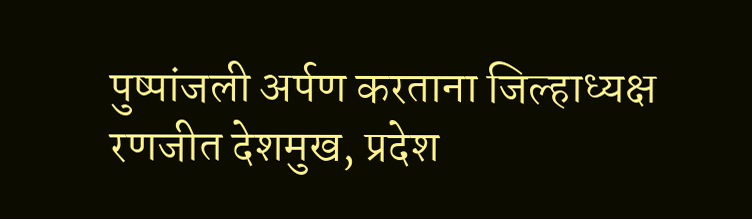पुष्पांजली अर्पण करताना जिल्हाध्यक्ष रणजीत देशमुख, प्रदेश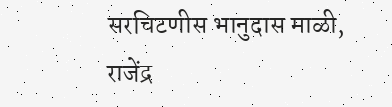सरचिटणीस भानुदास माळी, राजेंद्र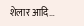शेलार आदि…